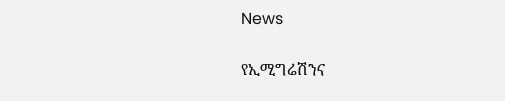News

የኢሚግሬሽንና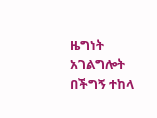ዜግነት አገልግሎት በችግኝ ተከላ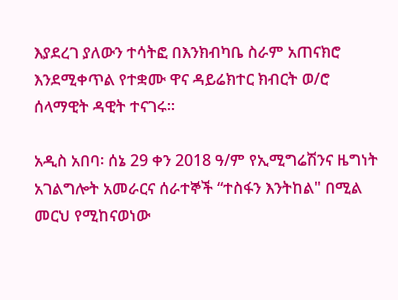እያደረገ ያለውን ተሳትፎ በእንክብካቤ ስራም አጠናክሮ እንደሚቀጥል የተቋሙ ዋና ዳይሬክተር ክብርት ወ/ሮ ሰላማዊት ዳዊት ተናገሩ።

አዲስ አበባ፡ ሰኔ 29 ቀን 2018 ዓ/ም የኢሚግሬሽንና ዜግነት አገልግሎት አመራርና ሰራተኞች “ተስፋን እንትከል" በሚል መርህ የሚከናወነው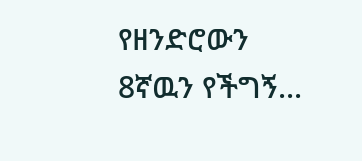የዘንድሮውን 8ኛዉን የችግኝ...